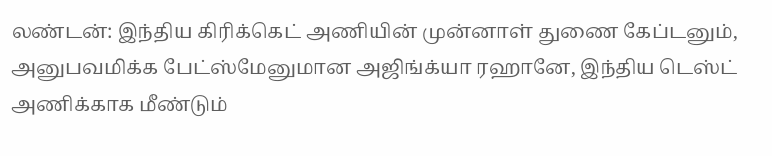லண்டன்: இந்திய கிரிக்கெட் அணியின் முன்னாள் துணை கேப்டனும், அனுபவமிக்க பேட்ஸ்மேனுமான அஜிங்க்யா ரஹானே, இந்திய டெஸ்ட் அணிக்காக மீண்டும்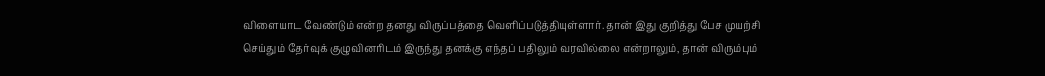விளையாட வேண்டும் என்ற தனது விருப்பத்தை வெளிப்படுத்தியுள்ளார். தான் இது குறித்து பேச முயற்சி செய்தும் தேர்வுக் குழுவினரிடம் இருந்து தனக்கு எந்தப் பதிலும் வரவில்லை என்றாலும், தான் விரும்பும்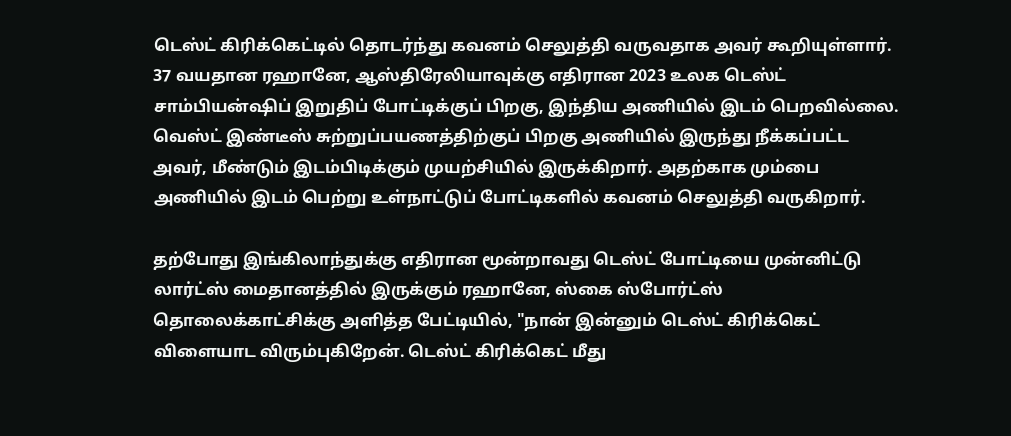டெஸ்ட் கிரிக்கெட்டில் தொடர்ந்து கவனம் செலுத்தி வருவதாக அவர் கூறியுள்ளார்.
37 வயதான ரஹானே, ஆஸ்திரேலியாவுக்கு எதிரான 2023 உலக டெஸ்ட் சாம்பியன்ஷிப் இறுதிப் போட்டிக்குப் பிறகு, இந்திய அணியில் இடம் பெறவில்லை. வெஸ்ட் இண்டீஸ் சுற்றுப்பயணத்திற்குப் பிறகு அணியில் இருந்து நீக்கப்பட்ட அவர், மீண்டும் இடம்பிடிக்கும் முயற்சியில் இருக்கிறார். அதற்காக மும்பை அணியில் இடம் பெற்று உள்நாட்டுப் போட்டிகளில் கவனம் செலுத்தி வருகிறார்.

தற்போது இங்கிலாந்துக்கு எதிரான மூன்றாவது டெஸ்ட் போட்டியை முன்னிட்டு லார்ட்ஸ் மைதானத்தில் இருக்கும் ரஹானே, ஸ்கை ஸ்போர்ட்ஸ் தொலைக்காட்சிக்கு அளித்த பேட்டியில், "நான் இன்னும் டெஸ்ட் கிரிக்கெட் விளையாட விரும்புகிறேன். டெஸ்ட் கிரிக்கெட் மீது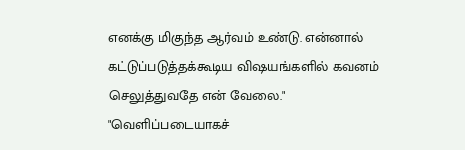எனக்கு மிகுந்த ஆர்வம் உண்டு. என்னால் கட்டுப்படுத்தக்கூடிய விஷயங்களில் கவனம் செலுத்துவதே என் வேலை."
"வெளிப்படையாகச்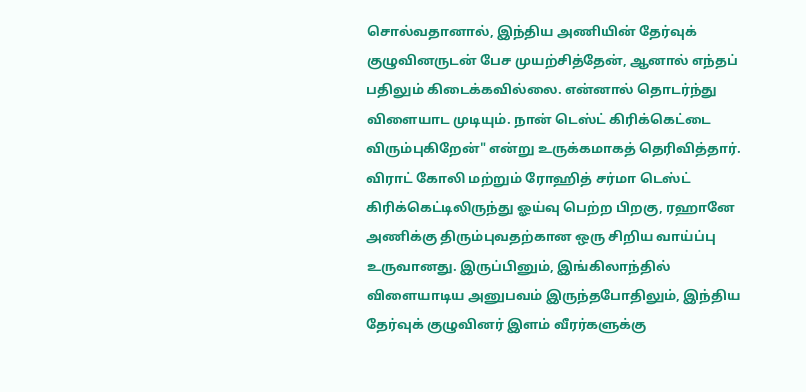சொல்வதானால், இந்திய அணியின் தேர்வுக் குழுவினருடன் பேச முயற்சித்தேன், ஆனால் எந்தப் பதிலும் கிடைக்கவில்லை. என்னால் தொடர்ந்து விளையாட முடியும். நான் டெஸ்ட் கிரிக்கெட்டை விரும்புகிறேன்" என்று உருக்கமாகத் தெரிவித்தார்.
விராட் கோலி மற்றும் ரோஹித் சர்மா டெஸ்ட் கிரிக்கெட்டிலிருந்து ஓய்வு பெற்ற பிறகு, ரஹானே அணிக்கு திரும்புவதற்கான ஒரு சிறிய வாய்ப்பு உருவானது. இருப்பினும், இங்கிலாந்தில் விளையாடிய அனுபவம் இருந்தபோதிலும், இந்திய தேர்வுக் குழுவினர் இளம் வீரர்களுக்கு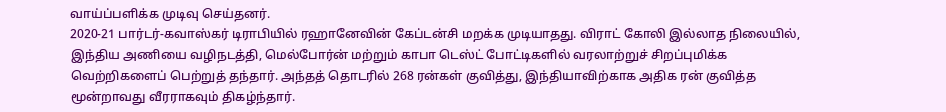வாய்ப்பளிக்க முடிவு செய்தனர்.
2020-21 பார்டர்-கவாஸ்கர் டிராபியில் ரஹானேவின் கேப்டன்சி மறக்க முடியாதது. விராட் கோலி இல்லாத நிலையில், இந்திய அணியை வழிநடத்தி, மெல்போர்ன் மற்றும் காபா டெஸ்ட் போட்டிகளில் வரலாற்றுச் சிறப்புமிக்க வெற்றிகளைப் பெற்றுத் தந்தார். அந்தத் தொடரில் 268 ரன்கள் குவித்து, இந்தியாவிற்காக அதிக ரன் குவித்த மூன்றாவது வீரராகவும் திகழ்ந்தார்.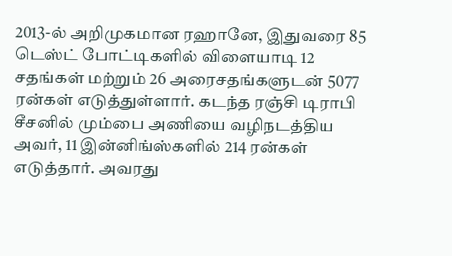2013-ல் அறிமுகமான ரஹானே, இதுவரை 85 டெஸ்ட் போட்டிகளில் விளையாடி 12 சதங்கள் மற்றும் 26 அரைசதங்களுடன் 5077 ரன்கள் எடுத்துள்ளார். கடந்த ரஞ்சி டிராபி சீசனில் மும்பை அணியை வழிநடத்திய அவர், 11 இன்னிங்ஸ்களில் 214 ரன்கள் எடுத்தார். அவரது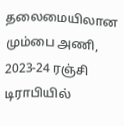தலைமையிலான மும்பை அணி, 2023-24 ரஞ்சி டிராபியில்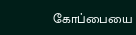கோப்பையை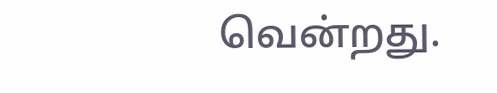வென்றது.